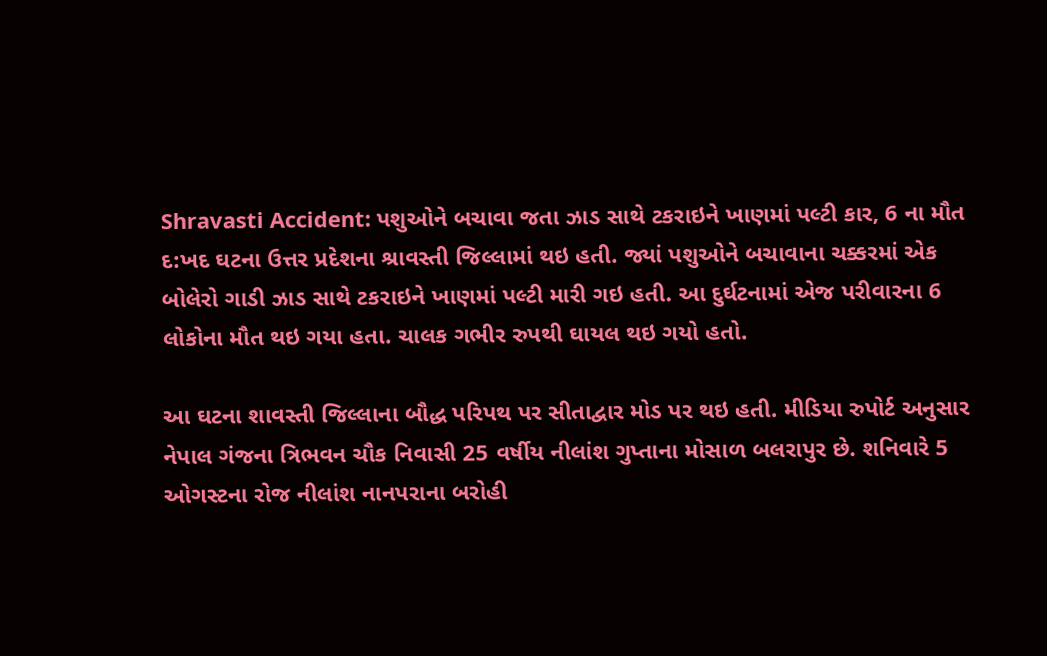Shravasti Accident: પશુઓને બચાવા જતા ઝાડ સાથે ટકરાઇને ખાણમાં પલ્ટી કાર, 6 ના મૌત
દ:ખદ ઘટના ઉત્તર પ્રદેશના શ્રાવસ્તી જિલ્લામાં થઇ હતી. જ્યાં પશુઓને બચાવાના ચક્કરમાં એક બોલેરો ગાડી ઝાડ સાથે ટકરાઇને ખાણમાં પલ્ટી મારી ગઇ હતી. આ દુર્ઘટનામાં એજ પરીવારના 6 લોકોના મૌત થઇ ગયા હતા. ચાલક ગભીર રુપથી ઘાયલ થઇ ગયો હતો.

આ ઘટના શાવસ્તી જિલ્લાના બૌદ્ધ પરિપથ પર સીતાદ્વાર મોડ પર થઇ હતી. મીડિયા રુપોર્ટ અનુસાર નેપાલ ગંજના ત્રિભવન ચૌક નિવાસી 25 વર્ષીય નીલાંશ ગુપ્તાના મોસાળ બલરાપુર છે. શનિવારે 5 ઓગસ્ટના રોજ નીલાંશ નાનપરાના બરોહી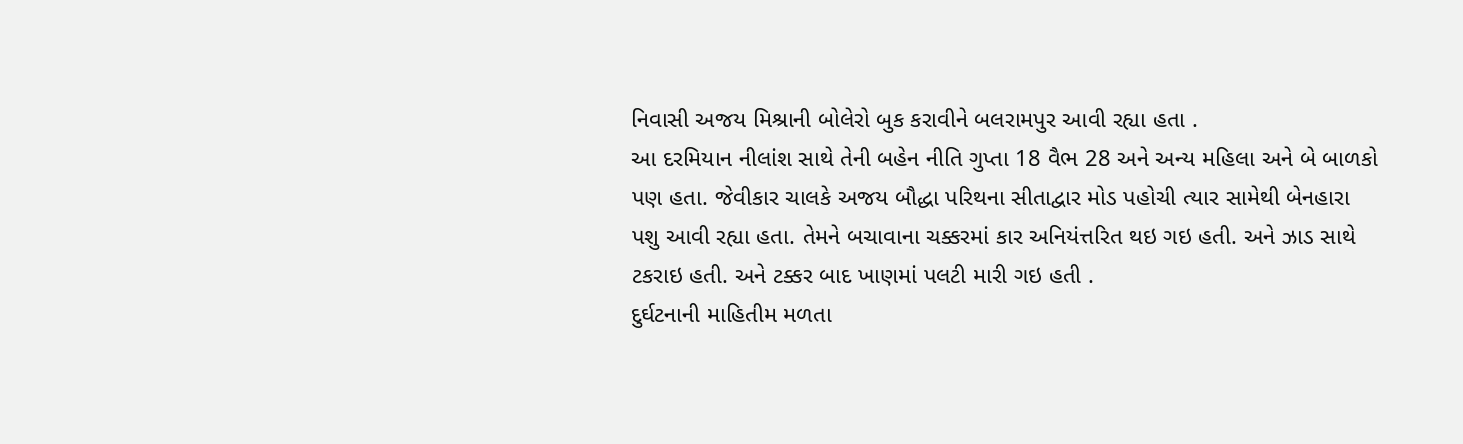નિવાસી અજય મિશ્રાની બોલેરો બુક કરાવીને બલરામપુર આવી રહ્યા હતા .
આ દરમિયાન નીલાંશ સાથે તેની બહેન નીતિ ગુપ્તા 18 વૈભ 28 અને અન્ય મહિલા અને બે બાળકો પણ હતા. જેવીકાર ચાલકે અજય બૌદ્ધા પરિથના સીતાદ્વાર મોડ પહોચી ત્યાર સામેથી બેનહારા પશુ આવી રહ્યા હતા. તેમને બચાવાના ચક્કરમાં કાર અનિયંત્તરિત થઇ ગઇ હતી. અને ઝાડ સાથે ટકરાઇ હતી. અને ટક્કર બાદ ખાણમાં પલટી મારી ગઇ હતી .
દુર્ઘટનાની માહિતીમ મળતા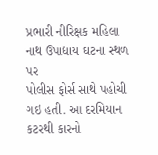પ્રભારી નીરિક્ષક મહિલા નાથ ઉપાદ્યાય ઘટના સ્થળ પર
પોલીસ ફોર્સ સાથે પહોચી ગઇ હતી. આ દરમિયાન કટરથી કારનો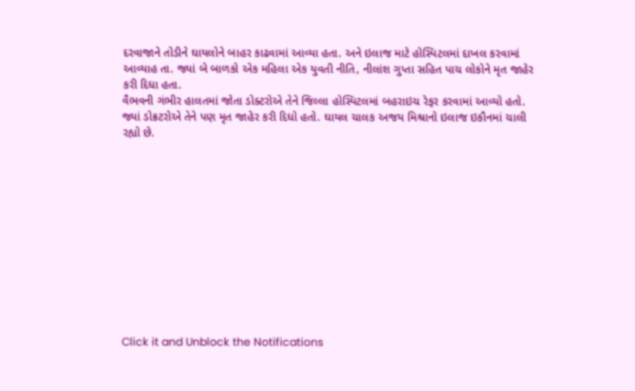દરવાજાને તોડીને ઘાયલોને બાહર કાઢવામાં આવ્યા હતા. અને ઇલાજ માટે હોસ્પિટલમાં દાખલ કરવામાં આવ્યાહ તા. જ્યાં બે બાળકો એક મહિલા એક યુવતી નીતિ, નીલાંશ ગુપ્તા સહિત પાચ લોકોને મૃત જાહેર કરી દિધા હતા.
વૈભવની ગંભીર હાલતમાં જોતા ડોક્ટરોએ તેને જિલ્લા હોસ્પિટલમાં બહરાઇચ રેફર કરવામાં આવ્યો હતો. જ્યાં ડોક્રટરોએ તેને પણ મૃત જાહેર કરી દિધો હતો. ઘાયલ ચાલક અજય મિશ્રાનો ઇલાજ ઇકૌનમાં ચાલી રહ્યો છે.












Click it and Unblock the Notifications